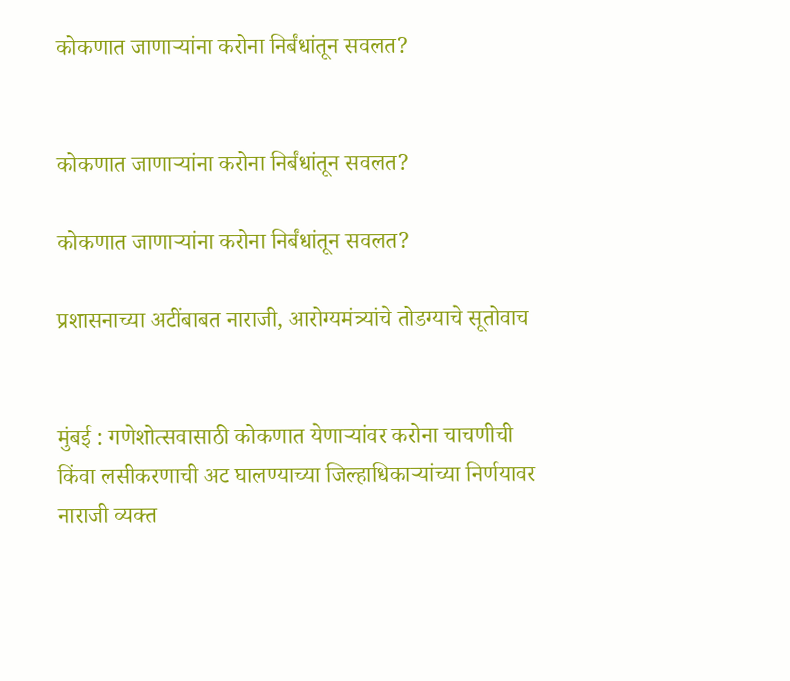कोकणात जाणाऱ्यांना करोना निर्बंधांतून सवलत?


कोकणात जाणाऱ्यांना करोना निर्बंधांतून सवलत?

कोकणात जाणाऱ्यांना करोना निर्बंधांतून सवलत?

प्रशासनाच्या अटींबाबत नाराजी, आरोग्यमंत्र्यांचे तोडग्याचे सूतोवाच


मुंबई : गणेशोत्सवासाठी कोकणात येणाऱ्यांवर करोना चाचणीची किंवा लसीकरणाची अट घालण्याच्या जिल्हाधिकाऱ्यांच्या निर्णयावर नाराजी व्यक्त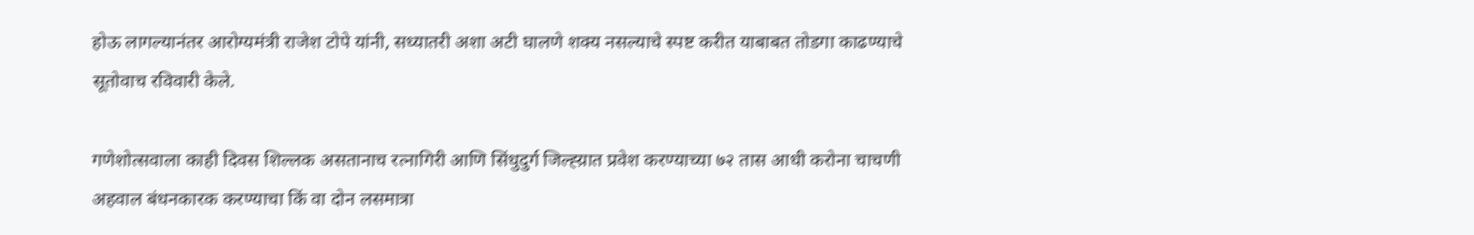होऊ लागल्यानंतर आरोग्यमंत्री राजेश टोपे यांनी, सध्यातरी अशा अटी घालणे शक्य नसल्याचे स्पष्ट करीत याबाबत तोडगा काढण्याचे सूतोवाच रविवारी केले.

गणेशोत्सवाला काही दिवस शिल्लक असतानाच रत्नागिरी आणि सिंधुदुर्ग जिल्ह्य़ात प्रवेश करण्याच्या ७२ तास आधी करोना चाचणी अहवाल बंधनकारक करण्याचा किं वा दोन लसमात्रा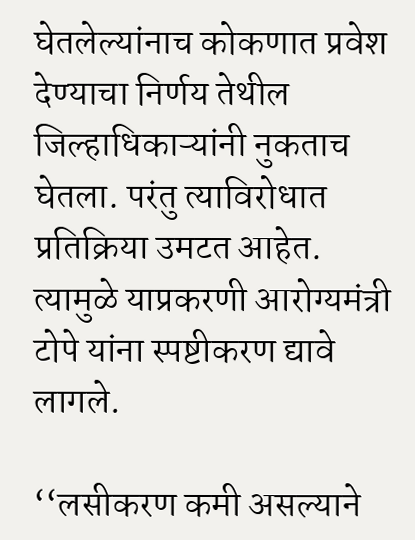घेतलेल्यांनाच कोकणात प्रवेश देण्याचा निर्णय तेथील जिल्हाधिकाऱ्यांनी नुकताच घेतला. परंतु त्याविरोधात प्रतिक्रिया उमटत आहेत. त्यामुळे याप्रकरणी आरोग्यमंत्री टोपे यांना स्पष्टीकरण द्यावे लागले.

‘‘लसीकरण कमी असल्याने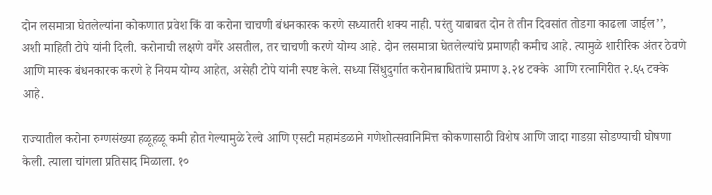दोन लसमात्रा घेतलेल्यांना कोकणात प्रवेश किं वा करोना चाचणी बंधनकारक करणे सध्यातरी शक्य नाही. परंतु याबाबत दोन ते तीन दिवसांत तोडगा काढला जाईल’’, अशी माहिती टोपे यांनी दिली. करोनाची लक्षणे वगैरे असतील, तर चाचणी करणे योग्य आहे. दोन लसमात्रा घेतलेल्यांचे प्रमाणही कमीच आहे. त्यामुळे शारीरिक अंतर ठेवणे आणि मास्क बंधनकारक करणे हे नियम योग्य आहेत, असेही टोपे यांनी स्पष्ट केले. सध्या सिंधुदुर्गात करोनाबाधितांचे प्रमाण ३.२४ टक्के  आणि रत्नागिरीत २.६५ टक्के  आहे.

राज्यातील करोना रुग्णसंख्या हळूहळू कमी होत गेल्यामुळे रेल्वे आणि एसटी महामंडळाने गणेशोत्सवानिमित्त कोकणासाठी विशेष आणि जादा गाडय़ा सोडण्याची घोषणा केली. त्याला चांगला प्रतिसाद मिळाला. १०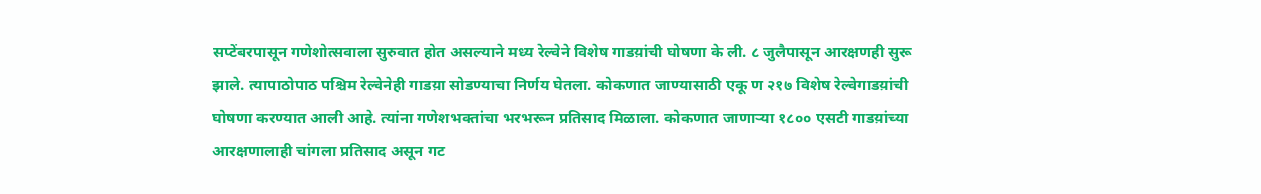सप्टेंबरपासून गणेशोत्सवाला सुरुवात होत असल्याने मध्य रेल्वेने विशेष गाडय़ांची घोषणा के ली. ८ जुलैपासून आरक्षणही सुरू झाले. त्यापाठोपाठ पश्चिम रेल्वेनेही गाडय़ा सोडण्याचा निर्णय घेतला. कोकणात जाण्यासाठी एकू ण २१७ विशेष रेल्वेगाडय़ांची घोषणा करण्यात आली आहे. त्यांना गणेशभक्तांचा भरभरून प्रतिसाद मिळाला. कोकणात जाणाऱ्या १८०० एसटी गाडय़ांच्या आरक्षणालाही चांगला प्रतिसाद असून गट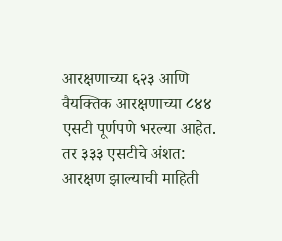आरक्षणाच्या ६२३ आणि वैयक्तिक आरक्षणाच्या ८४४ एसटी पूर्णपणे भरल्या आहेत. तर ३३३ एसटीचे अंशत: आरक्षण झाल्याची माहिती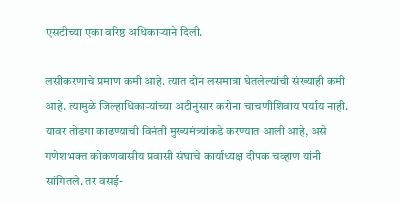एसटीच्या एका वरिष्ठ अधिकाऱ्याने दिली.

लसीकरणाचे प्रमाण कमी आहे. त्यात दोन लसमात्रा घेतलेल्यांची संख्याही कमी आहे. त्यामुळे जिल्हाधिकाऱ्यांच्या अटीनुसार करोना चाचणीशिवाय पर्याय नाही. यावर तोडगा काढण्याची विनंती मुख्यमंत्र्यांकडे करण्यात आली आहे, असे गणेशभक्त कोकणवासीय प्रवासी संघाचे कार्याध्यक्ष दीपक चव्हाण यांनी सांगितले. तर वसई-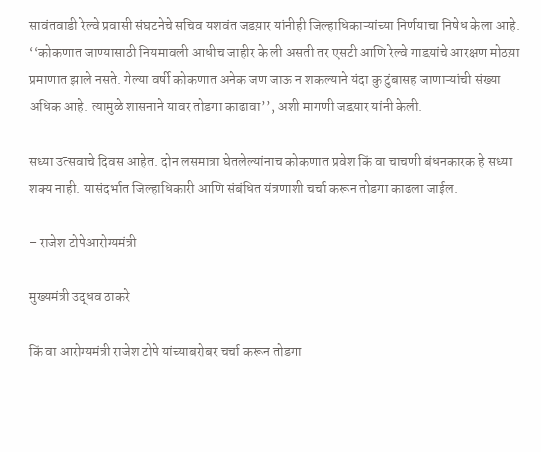सावंतवाडी रेल्वे प्रवासी संघटनेचे सचिव यशवंत जडय़ार यांनीही जिल्हाधिकाऱ्यांच्या निर्णयाचा निषेध केला आहे. ‘‘कोकणात जाण्यासाठी नियमावली आधीच जाहीर के ली असती तर एसटी आणि रेल्वे गाडय़ांचे आरक्षण मोठय़ा प्रमाणात झाले नसते. गेल्या वर्षी कोकणात अनेक जण जाऊ न शकल्याने यंदा कु टुंबासह जाणाऱ्यांची संख्या अधिक आहे. त्यामुळे शासनाने यावर तोडगा काढावा’’, अशी मागणी जडय़ार यांनी केली.

सध्या उत्सवाचे दिवस आहेत. दोन लसमात्रा घेतलेल्यांनाच कोकणात प्रवेश किं वा चाचणी बंधनकारक हे सध्या शक्य नाही. यासंदर्भात जिल्हाधिकारी आणि संबंधित यंत्रणाशी चर्चा करून तोडगा काढला जाईल.

– राजेश टोपेआरोग्यमंत्री

मुख्यमंत्री उद्धव ठाकरे

किं वा आरोग्यमंत्री राजेश टोपे यांच्याबरोबर चर्चा करून तोडगा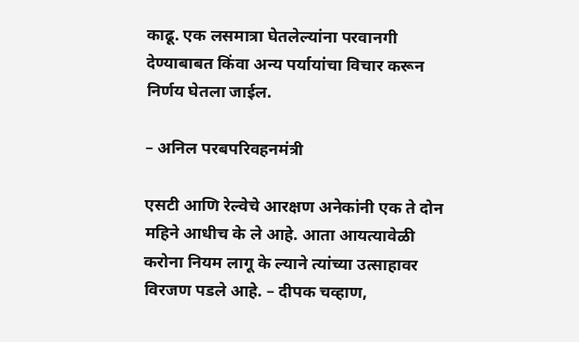काढू. एक लसमात्रा घेतलेल्यांना परवानगी देण्याबाबत किंवा अन्य पर्यायांचा विचार करून निर्णय घेतला जाईल.

– अनिल परबपरिवहनमंत्री

एसटी आणि रेल्वेचे आरक्षण अनेकांनी एक ते दोन महिने आधीच के ले आहे. आता आयत्यावेळी करोना नियम लागू के ल्याने त्यांच्या उत्साहावर विरजण पडले आहे. – दीपक चव्हाण,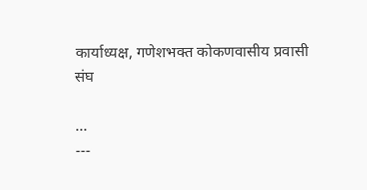कार्याध्यक्ष, गणेशभक्त कोकणवासीय प्रवासी संघ

...
---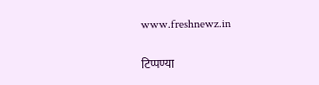www.freshnewz.in

टिप्पण्या